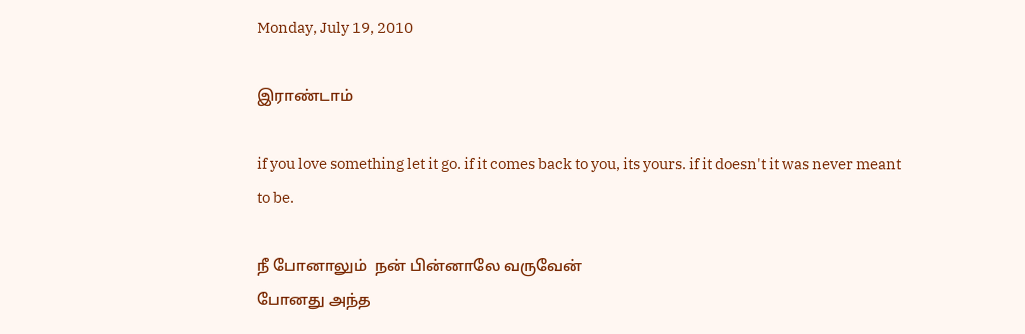Monday, July 19, 2010

இராண்டாம்

if you love something let it go. if it comes back to you, its yours. if it doesn't it was never meant to be.

நீ போனாலும்  நன் பின்னாலே வருவேன்
போனது அந்த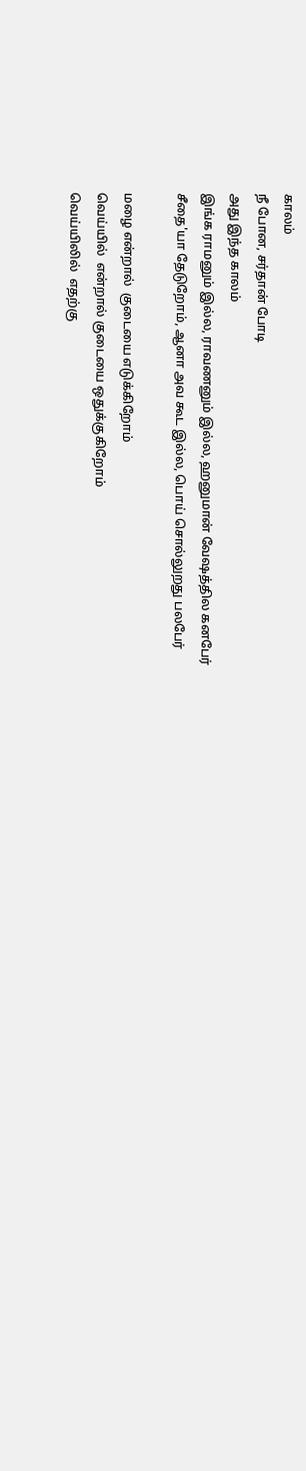காலம்
நீ போன, சர்தான் போடி
அது இந்த காலம்
இங்க ராமனும் இல்ல, ராவணனும் இல்ல, ஹனுமான் வேஷத்தில கனபேர்
சீதை'யா தேடுறோம், ஆனா அவ கூட இல்ல, பொய் சொல்லுறது பலபேர்

மழை என்றால்  குடையை எடுக்கிறோம்
வெய்யில்  என்றால் குடையை ஒதுக்குகிறோம்
வெய்யிலில்  எதற்கு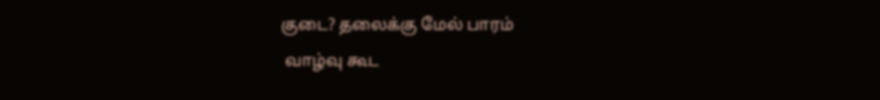குடை? தலைக்கு மேல் பாரம்
 வாழ்வு கூட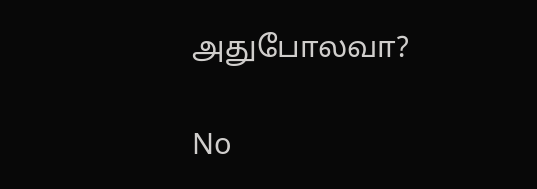அதுபோலவா?

No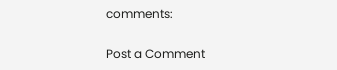comments:

Post a Comment